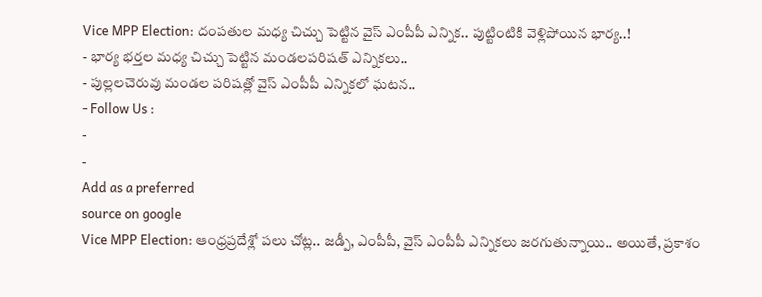Vice MPP Election: దంపతుల మధ్య చిచ్చు పెట్టిన వైస్ ఎంపీపీ ఎన్నిక.. పుట్టింటికి వెళ్లిపోయిన భార్య..!
- భార్య భర్తల మధ్య చిచ్చు పెట్టిన మండలపరిషత్ ఎన్నికలు..
- పుల్లలచెరువు మండల పరిషత్లో వైస్ ఎంపీపీ ఎన్నికలో ఘటన..
- Follow Us :
-
-
Add as a preferred
source on google
Vice MPP Election: ఆంధ్రప్రదేశ్లో పలు చోట్ల.. జడ్పీ, ఎంపీపీ, వైస్ ఎంపీపీ ఎన్నికలు జరగుతున్నాయి.. అయితే, ప్రకాశం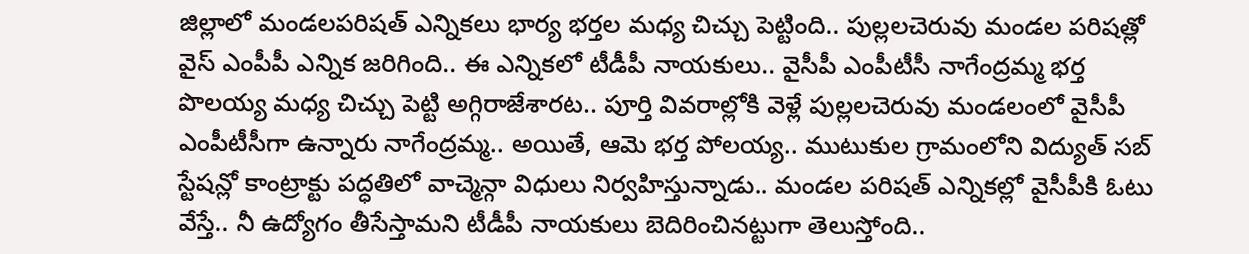జిల్లాలో మండలపరిషత్ ఎన్నికలు భార్య భర్తల మధ్య చిచ్చు పెట్టింది.. పుల్లలచెరువు మండల పరిషత్లో వైస్ ఎంపీపీ ఎన్నిక జరిగింది.. ఈ ఎన్నికలో టీడీపీ నాయకులు.. వైసీపీ ఎంపీటీసీ నాగేంద్రమ్మ భర్త పొలయ్య మధ్య చిచ్చు పెట్టి అగ్గిరాజేశారట.. పూర్తి వివరాల్లోకి వెళ్లే పుల్లలచెరువు మండలంలో వైసీపీ ఎంపీటీసీగా ఉన్నారు నాగేంద్రమ్మ.. అయితే, ఆమె భర్త పోలయ్య.. ముటుకుల గ్రామంలోని విద్యుత్ సబ్ స్టేషన్లో కాంట్రాక్టు పద్ధతిలో వాచ్మెన్గా విధులు నిర్వహిస్తున్నాడు.. మండల పరిషత్ ఎన్నికల్లో వైసీపీకి ఓటు వేస్తే.. నీ ఉద్యోగం తీసేస్తామని టీడీపీ నాయకులు బెదిరించినట్టుగా తెలుస్తోంది..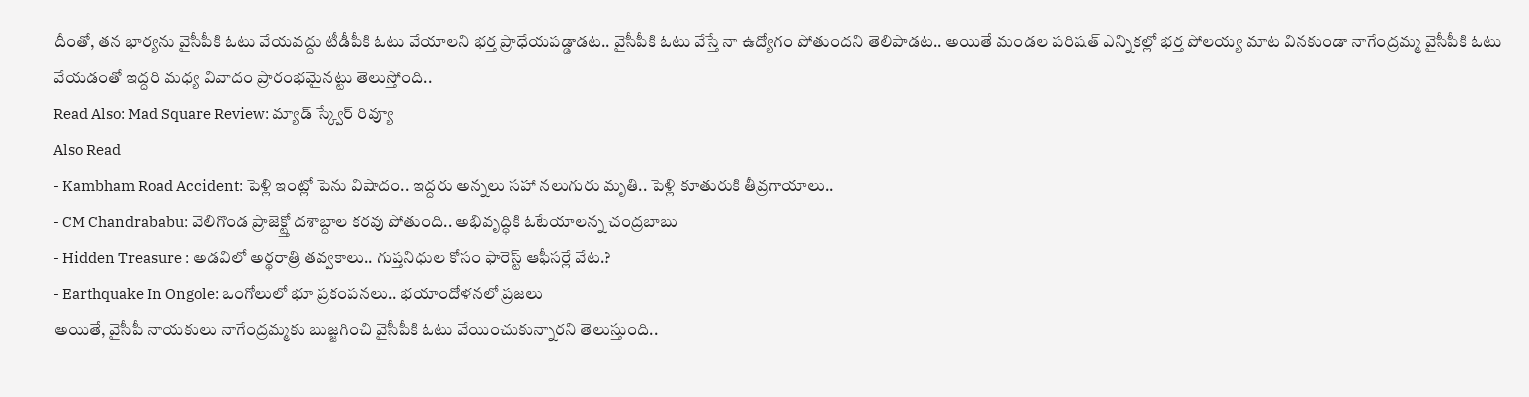దీంతో, తన భార్యను వైసీపీకి ఓటు వేయవద్దు టీడీపీకి ఓటు వేయాలని భర్త ప్రాధేయపడ్డాడట.. వైసీపీకి ఓటు వేస్తే నా ఉద్యోగం పోతుందని తెలిపాడట.. అయితే మండల పరిషత్ ఎన్నికల్లో భర్త పోలయ్య మాట వినకుండా నాగేంద్రమ్మ వైసీపీకి ఓటు వేయడంతో ఇద్దరి మధ్య వివాదం ప్రారంభమైనట్టు తెలుస్తోంది..
Read Also: Mad Square Review: మ్యాడ్ స్క్వేర్ రివ్యూ
Also Read
- Kambham Road Accident: పెళ్లి ఇంట్లో పెను విషాదం.. ఇద్దరు అన్నలు సహా నలుగురు మృతి.. పెళ్లి కూతురుకి తీవ్రగాయాలు..
- CM Chandrababu: వెలిగొండ ప్రాజెక్ట్తో దశాబ్దాల కరవు పోతుంది.. అభివృద్ధికి ఓటేయాలన్న చంద్రబాబు
- Hidden Treasure : అడవిలో అర్థరాత్రి తవ్వకాలు.. గుప్తనిధుల కోసం ఫారెస్ట్ ఆఫీసర్లే వేట.?
- Earthquake In Ongole: ఒంగోలులో భూ ప్రకంపనలు.. భయాందోళనలో ప్రజలు
అయితే, వైసీపీ నాయకులు నాగేంద్రమ్మకు బుజ్జగించి వైసీపీకి ఓటు వేయించుకున్నారని తెలుస్తుంది..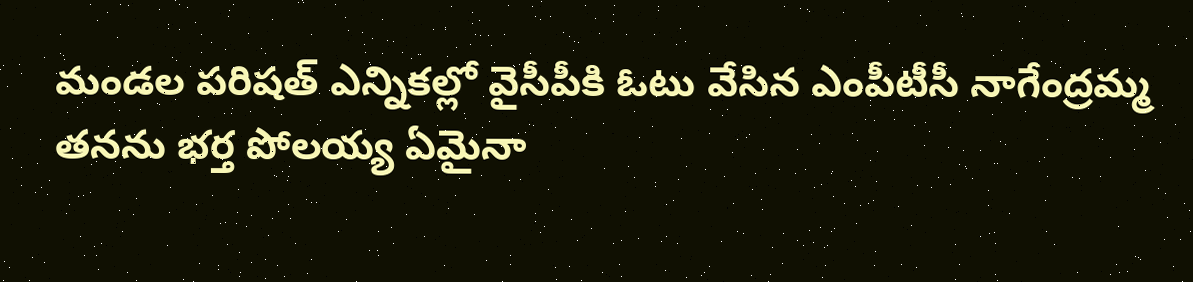మండల పరిషత్ ఎన్నికల్లో వైసీపీకి ఓటు వేసిన ఎంపీటీసీ నాగేంద్రమ్మ తనను భర్త పోలయ్య ఏమైనా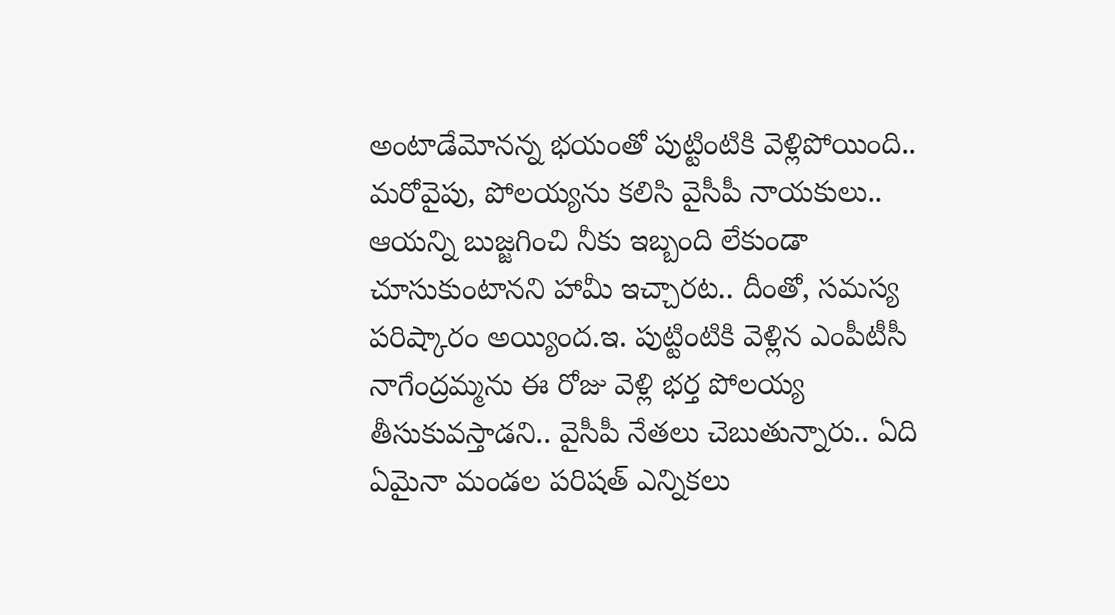అంటాడేమోనన్న భయంతో పుట్టింటికి వెళ్లిపోయింది.. మరోవైపు, పోలయ్యను కలిసి వైసీపీ నాయకులు.. ఆయన్ని బుజ్జగించి నీకు ఇబ్బంది లేకుండా చూసుకుంటానని హామీ ఇచ్చారట.. దీంతో, సమస్య పరిష్కారం అయ్యింద.ఇ. పుట్టింటికి వెళ్లిన ఎంపీటీసీ నాగేంద్రమ్మను ఈ రోజు వెళ్లి భర్త పోలయ్య తీసుకువస్తాడని.. వైసీపీ నేతలు చెబుతున్నారు.. ఏది ఏమైనా మండల పరిషత్ ఎన్నికలు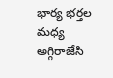భార్య భర్తల మధ్య అగ్గిరాజేసి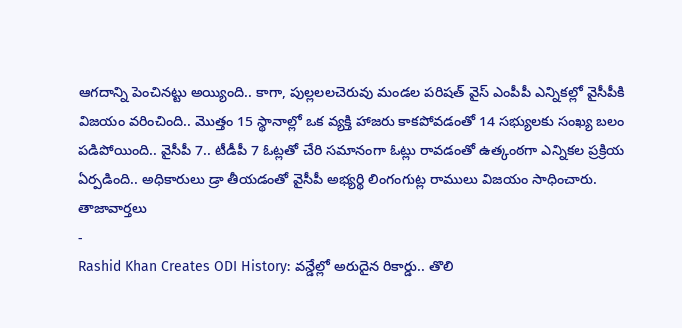ఆగదాన్ని పెంచినట్టు అయ్యింది.. కాగా, పుల్లలలచెరువు మండల పరిషత్ వైస్ ఎంపీపీ ఎన్నికల్లో వైసీపీకి విజయం వరించింది.. మొత్తం 15 స్థానాల్లో ఒక వ్యక్తి హాజరు కాకపోవడంతో 14 సభ్యులకు సంఖ్య బలం పడిపోయింది.. వైసీపీ 7.. టీడీపీ 7 ఓట్లతో చేరి సమానంగా ఓట్లు రావడంతో ఉత్కంఠగా ఎన్నికల ప్రక్రియ ఏర్పడింది.. అధికారులు డ్రా తీయడంతో వైసీపీ అభ్యర్థి లింగంగుట్ల రాములు విజయం సాధించారు.
తాజావార్తలు
-
Rashid Khan Creates ODI History: వన్డేల్లో అరుదైన రికార్డు.. తొలి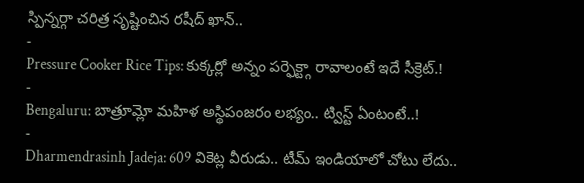స్పిన్నర్గా చరిత్ర సృష్టించిన రషీద్ ఖాన్..
-
Pressure Cooker Rice Tips: కుక్కర్లో అన్నం పర్ఫెక్ట్గా రావాలంటే ఇదే సీక్రెట్.!
-
Bengaluru: బాత్రూమ్లో మహిళ అస్థిపంజరం లభ్యం.. ట్విస్ట్ ఏంటంటే..!
-
Dharmendrasinh Jadeja: 609 వికెట్ల వీరుడు.. టీమ్ ఇండియాలో చోటు లేదు..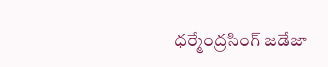ధర్మేంద్రసింగ్ జడేజా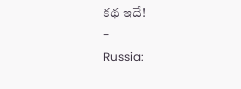కథ ఇదే!
-
Russia: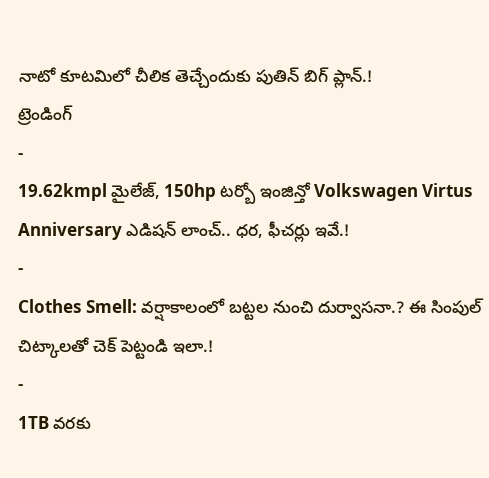నాటో కూటమిలో చీలిక తెచ్చేందుకు పుతిన్ బిగ్ ప్లాన్.!
ట్రెండింగ్
-
19.62kmpl మైలేజ్, 150hp టర్బో ఇంజిన్తో Volkswagen Virtus Anniversary ఎడిషన్ లాంచ్.. ధర, ఫీచర్లు ఇవే.!
-
Clothes Smell: వర్షాకాలంలో బట్టల నుంచి దుర్వాసనా.? ఈ సింపుల్ చిట్కాలతో చెక్ పెట్టండి ఇలా.!
-
1TB వరకు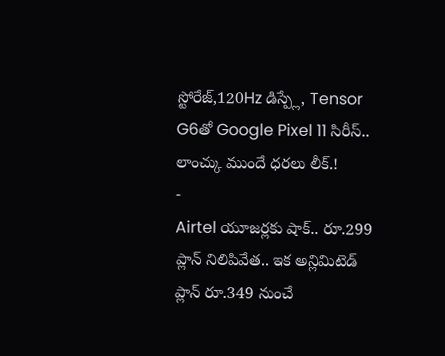స్టోరేజ్,120Hz డిస్ప్లే, Tensor G6తో Google Pixel 11 సిరీస్.. లాంచ్కు ముందే ధరలు లీక్.!
-
Airtel యూజర్లకు షాక్.. రూ.299 ప్లాన్ నిలిపివేత.. ఇక అన్లిమిటెడ్ ప్లాన్ రూ.349 నుంచే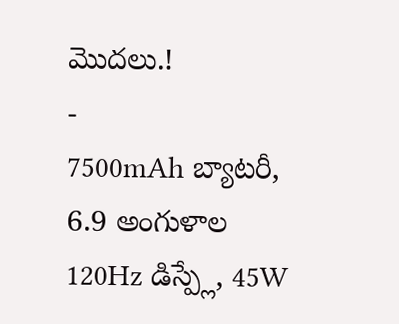మొదలు.!
-
7500mAh బ్యాటరీ, 6.9 అంగుళాల 120Hz డిస్ప్లే, 45W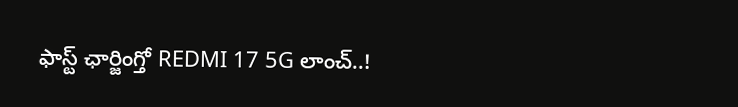ఫాస్ట్ ఛార్జింగ్తో REDMI 17 5G లాంచ్..!